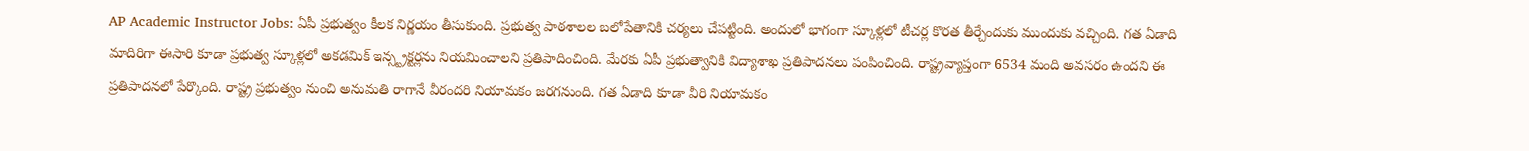AP Academic Instructor Jobs: ఏపీ ప్రభుత్వం కీలక నిర్ణయం తీసుకుంది. ప్రభుత్వ పాఠశాలల బలోపేతానికి చర్యలు చేపట్టింది. అందులో భాగంగా స్కూళ్లలో టీచర్ల కొరత తీర్చేందుకు ముందుకు వచ్చింది. గత ఏడాది మాదిరిగా ఈసారి కూడా ప్రభుత్వ స్కూళ్లలో అకడమిక్ ఇన్స్ట్రక్టర్లను నియమించాలని ప్రతిపాదించింది. మేరకు ఏపీ ప్రభుత్వానికి విద్యాశాఖ ప్రతిపాదనలు పంపించింది. రాష్ట్రవ్యాప్తంగా 6534 మంది అవసరం ఉందని ఈ ప్రతిపాదనలో పేర్కొంది. రాష్ట్ర ప్రభుత్వం నుంచి అనుమతి రాగానే వీరందరి నియామకం జరగనుంది. గత ఏడాది కూడా వీరి నియామకం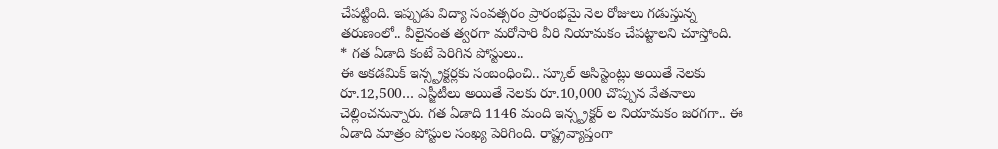చేపట్టింది. ఇప్పుడు విద్యా సంవత్సరం ప్రారంభమై నెల రోజులు గడుస్తున్న తరుణంలో.. వీలైనంత త్వరగా మరోసారి వీరి నియామకం చేపట్టాలని చూస్తోంది.
* గత ఏడాది కంటే పెరిగిన పోస్టులు..
ఈ అకడమిక్ ఇన్స్ట్రక్టర్లకు సంబంధించి.. స్కూల్ అసిస్టెంట్లు అయితే నెలకు రూ.12,500… ఎస్జీటీలు అయితే నెలకు రూ.10,000 చొప్పున వేతనాలు చెల్లించనున్నారు. గత ఏడాది 1146 మంది ఇన్స్ట్రక్టర్ ల నియామకం జరగగా.. ఈ ఏడాది మాత్రం పోస్టుల సంఖ్య పెరిగింది. రాష్ట్రవ్యాప్తంగా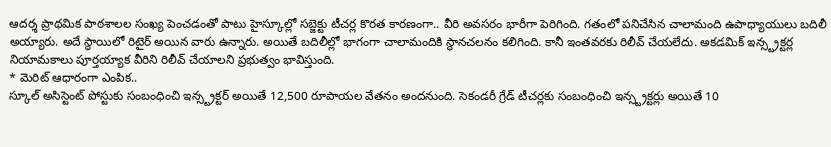ఆదర్శ ప్రాథమిక పాఠశాలల సంఖ్య పెంచడంతో పాటు హైస్కూల్లో సబ్జెక్టు టీచర్ల కొరత కారణంగా.. వీరి అవసరం భారీగా పెరిగింది. గతంలో పనిచేసిన చాలామంది ఉపాధ్యాయులు బదిలీ అయ్యారు. అదే స్థాయిలో రిటైర్ అయిన వారు ఉన్నారు. అయితే బదిలీల్లో భాగంగా చాలామందికి స్థానచలనం కలిగింది. కానీ ఇంతవరకు రిలీవ్ చేయలేదు. అకడమిక్ ఇన్స్ట్రక్టర్ల నియామకాలు పూర్తయ్యాక వీరిని రిలీవ్ చేయాలని ప్రభుత్వం భావిస్తుంది.
* మెరిట్ ఆధారంగా ఎంపిక..
స్కూల్ అసిస్టెంట్ పోస్టుకు సంబంధించి ఇన్స్ట్రక్టర్ అయితే 12,500 రూపాయల వేతనం అందనుంది. సెకండరీ గ్రేడ్ టీచర్లకు సంబంధించి ఇన్స్ట్రక్టర్లు అయితే 10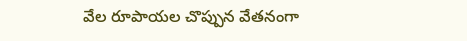వేల రూపాయల చొప్పున వేతనంగా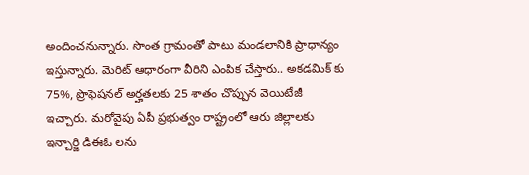అందించనున్నారు. సొంత గ్రామంతో పాటు మండలానికి ప్రాధాన్యం ఇస్తున్నారు. మెరిట్ ఆధారంగా వీరిని ఎంపిక చేస్తారు.. అకడమిక్ కు 75%, ప్రొఫెషనల్ అర్హతలకు 25 శాతం చొప్పున వెయిటేజీ ఇచ్చారు. మరోవైపు ఏపీ ప్రభుత్వం రాష్ట్రంలో ఆరు జిల్లాలకు ఇన్చార్జి డిఈఓ లను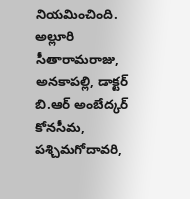నియమించింది. అల్లూరి సీతారామరాజు, అనకాపల్లి, డాక్టర్ బి.ఆర్ అంబేద్కర్ కోనసీమ, పశ్చిమగోదావరి,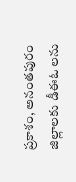ప్రకాశం, అనంతపురం జిల్లాలకు డీఈఓ లను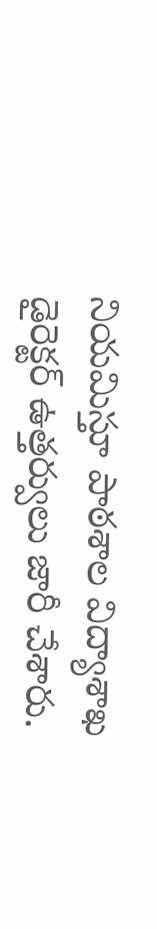నియమిస్తూ పాఠశాల విద్యాశాఖ డైరెక్టర్ ఉత్తర్వులు జారీ చేశారు.